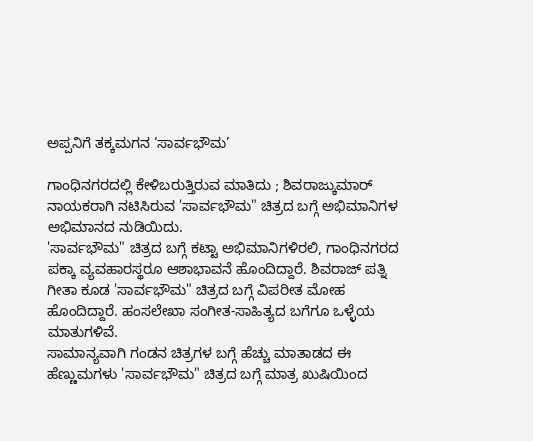ಅಪ್ಪನಿಗೆ ತಕ್ಕಮಗನ ‘ಸಾರ್ವಭೌಮ’

ಗಾಂಧಿನಗರದಲ್ಲಿ ಕೇಳಿಬರುತ್ತಿರುವ ಮಾತಿದು ; ಶಿವರಾಜ್ಕುಮಾರ್ ನಾಯಕರಾಗಿ ನಟಿಸಿರುವ 'ಸಾರ್ವಭೌಮ" ಚಿತ್ರದ ಬಗ್ಗೆ ಅಭಿಮಾನಿಗಳ ಅಭಿಮಾನದ ನುಡಿಯಿದು.
'ಸಾರ್ವಭೌಮ" ಚಿತ್ರದ ಬಗ್ಗೆ ಕಟ್ಟಾ ಅಭಿಮಾನಿಗಳಿರಲಿ, ಗಾಂಧಿನಗರದ ಪಕ್ಕಾ ವ್ಯವಹಾರಸ್ಥರೂ ಆಶಾಭಾವನೆ ಹೊಂದಿದ್ದಾರೆ. ಶಿವರಾಜ್ ಪತ್ನಿ ಗೀತಾ ಕೂಡ 'ಸಾರ್ವಭೌಮ" ಚಿತ್ರದ ಬಗ್ಗೆ ವಿಪರೀತ ಮೋಹ ಹೊಂದಿದ್ದಾರೆ. ಹಂಸಲೇಖಾ ಸಂಗೀತ-ಸಾಹಿತ್ಯದ ಬಗೆಗೂ ಒಳ್ಳೆಯ ಮಾತುಗಳಿವೆ.
ಸಾಮಾನ್ಯವಾಗಿ ಗಂಡನ ಚಿತ್ರಗಳ ಬಗ್ಗೆ ಹೆಚ್ಚು ಮಾತಾಡದ ಈ ಹೆಣ್ಣುಮಗಳು 'ಸಾರ್ವಭೌಮ" ಚಿತ್ರದ ಬಗ್ಗೆ ಮಾತ್ರ ಖುಷಿಯಿಂದ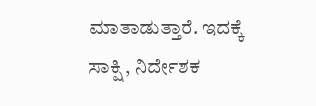ಮಾತಾಡುತ್ತಾರೆ. ಇದಕ್ಕೆ ಸಾಕ್ಷಿ , ನಿರ್ದೇಶಕ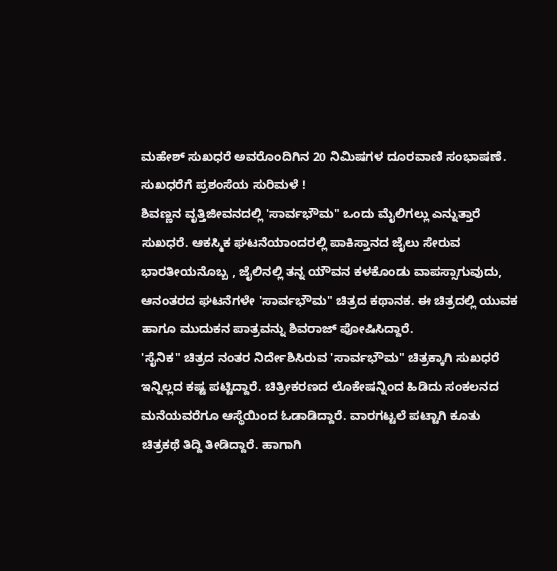ಮಹೇಶ್ ಸುಖಧರೆ ಅವರೊಂದಿಗಿನ 20 ನಿಮಿಷಗಳ ದೂರವಾಣಿ ಸಂಭಾಷಣೆ. ಸುಖಧರೆಗೆ ಪ್ರಶಂಸೆಯ ಸುರಿಮಳೆ !
ಶಿವಣ್ಣನ ವೃತ್ತಿಜೀವನದಲ್ಲಿ 'ಸಾರ್ವಭೌಮ" ಒಂದು ಮೈಲಿಗಲ್ಲು ಎನ್ನುತ್ತಾರೆ ಸುಖಧರೆ. ಆಕಸ್ಮಿಕ ಘಟನೆಯಾಂದರಲ್ಲಿ ಪಾಕಿಸ್ತಾನದ ಜೈಲು ಸೇರುವ ಭಾರತೀಯನೊಬ್ಬ , ಜೈಲಿನಲ್ಲಿ ತನ್ನ ಯೌವನ ಕಳಕೊಂಡು ವಾಪಸ್ಸಾಗುವುದು, ಆನಂತರದ ಘಟನೆಗಳೇ 'ಸಾರ್ವಭೌಮ" ಚಿತ್ರದ ಕಥಾನಕ. ಈ ಚಿತ್ರದಲ್ಲಿ ಯುವಕ ಹಾಗೂ ಮುದುಕನ ಪಾತ್ರವನ್ನು ಶಿವರಾಜ್ ಪೋಷಿಸಿದ್ದಾರೆ.
'ಸೈನಿಕ" ಚಿತ್ರದ ನಂತರ ನಿರ್ದೇಶಿಸಿರುವ 'ಸಾರ್ವಭೌಮ" ಚಿತ್ರಕ್ಕಾಗಿ ಸುಖಧರೆ ಇನ್ನಿಲ್ಲದ ಕಷ್ಟ ಪಟ್ಟಿದ್ದಾರೆ. ಚಿತ್ರೀಕರಣದ ಲೊಕೇಷನ್ನಿಂದ ಹಿಡಿದು ಸಂಕಲನದ ಮನೆಯವರೆಗೂ ಆಸ್ಥೆಯಿಂದ ಓಡಾಡಿದ್ದಾರೆ. ವಾರಗಟ್ಟಲೆ ಪಟ್ಟಾಗಿ ಕೂತು ಚಿತ್ರಕಥೆ ತಿದ್ದಿ ತೀಡಿದ್ದಾರೆ. ಹಾಗಾಗಿ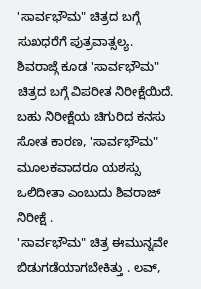'ಸಾರ್ವಭೌಮ" ಚಿತ್ರದ ಬಗ್ಗೆ ಸುಖಧರೆಗೆ ಪುತ್ರವಾತ್ಸಲ್ಯ.
ಶಿವರಾಜ್ಗೆ ಕೂಡ 'ಸಾರ್ವಭೌಮ" ಚಿತ್ರದ ಬಗ್ಗೆ ವಿಪರೀತ ನಿರೀಕ್ಷೆಯಿದೆ. ಬಹು ನಿರೀಕ್ಷೆಯ ಚಿಗುರಿದ ಕನಸು ಸೋತ ಕಾರಣ, 'ಸಾರ್ವಭೌಮ" ಮೂಲಕವಾದರೂ ಯಶಸ್ಸು ಒಲಿದೀತಾ ಎಂಬುದು ಶಿವರಾಜ್ ನಿರೀಕ್ಷೆ .
'ಸಾರ್ವಭೌಮ" ಚಿತ್ರ ಈಮುನ್ನವೇ ಬಿಡುಗಡೆಯಾಗಬೇಕಿತ್ತು . ಲವ್,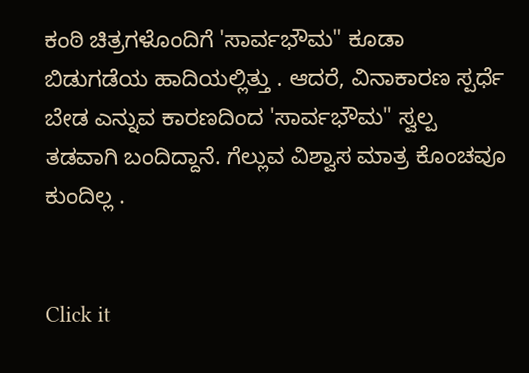ಕಂಠಿ ಚಿತ್ರಗಳೊಂದಿಗೆ 'ಸಾರ್ವಭೌಮ" ಕೂಡಾ ಬಿಡುಗಡೆಯ ಹಾದಿಯಲ್ಲಿತ್ತು . ಆದರೆ, ವಿನಾಕಾರಣ ಸ್ಪರ್ಧೆ ಬೇಡ ಎನ್ನುವ ಕಾರಣದಿಂದ 'ಸಾರ್ವಭೌಮ" ಸ್ವಲ್ಪ ತಡವಾಗಿ ಬಂದಿದ್ದಾನೆ. ಗೆಲ್ಲುವ ವಿಶ್ವಾಸ ಮಾತ್ರ ಕೊಂಚವೂ ಕುಂದಿಲ್ಲ .


Click it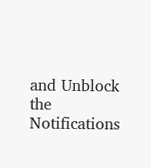and Unblock the Notifications